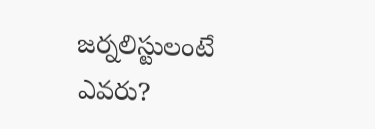జర్నలిస్టులంటే ఎవరు?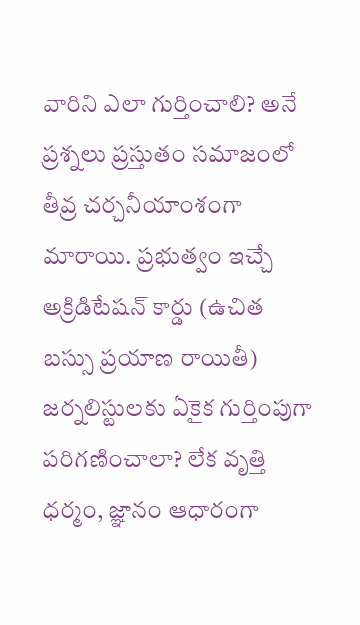వారిని ఎలా గుర్తించాలి? అనే ప్రశ్నలు ప్రస్తుతం సమాజంలో తీవ్ర చర్చనీయాంశంగా మారాయి. ప్రభుత్వం ఇచ్చే అక్రిడిటేషన్ కార్డు (ఉచిత బస్సు ప్రయాణ రాయితీ) జర్నలిస్టులకు ఏకైక గుర్తింపుగా పరిగణించాలా? లేక వృత్తి ధర్మం, జ్ఞానం ఆధారంగా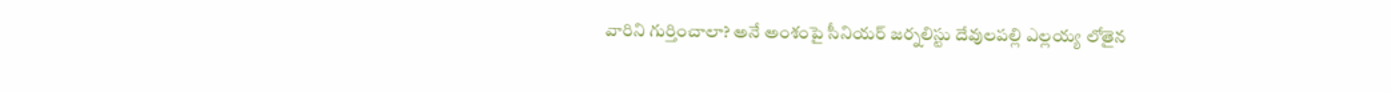వారిని గుర్తించాలా? అనే అంశంపై సీనియర్ జర్నలిస్టు దేవులపల్లి ఎల్లయ్య లోతైన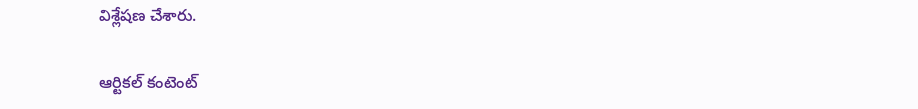విశ్లేషణ చేశారు.

ఆర్టికల్ కంటెంట్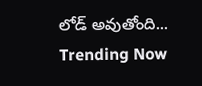లోడ్ అవుతోంది...
Trending Now